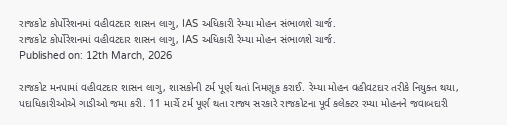રાજકોટ કોર્પોરેશનમાં વહીવટદાર શાસન લાગુ, IAS અધિકારી રેમ્યા મોહન સંભાળશે ચાર્જ.
રાજકોટ કોર્પોરેશનમાં વહીવટદાર શાસન લાગુ, IAS અધિકારી રેમ્યા મોહન સંભાળશે ચાર્જ.
Published on: 12th March, 2026

રાજકોટ મનપામાં વહીવટદાર શાસન લાગુ, શાસકોની ટર્મ પૂર્ણ થતાં નિમણૂક કરાઈ. રેમ્યા મોહન વહીવટદાર તરીકે નિયુક્ત થયા, પદાધિકારીઓએ ગાડીઓ જમા કરી. 11 માર્ચે ટર્મ પૂર્ણ થતા રાજ્ય સરકારે રાજકોટના પૂર્વ કલેક્ટર રમ્યા મોહનને જવાબદારી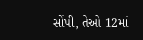સોંપી, તેઓ 12માં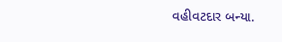વહીવટદાર બન્યા.